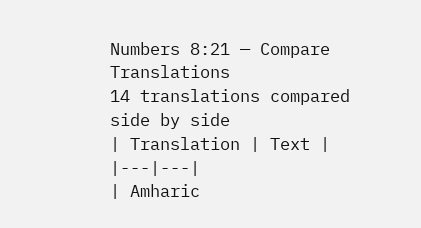Numbers 8:21 — Compare Translations
14 translations compared side by side
| Translation | Text |
|---|---|
| Amharic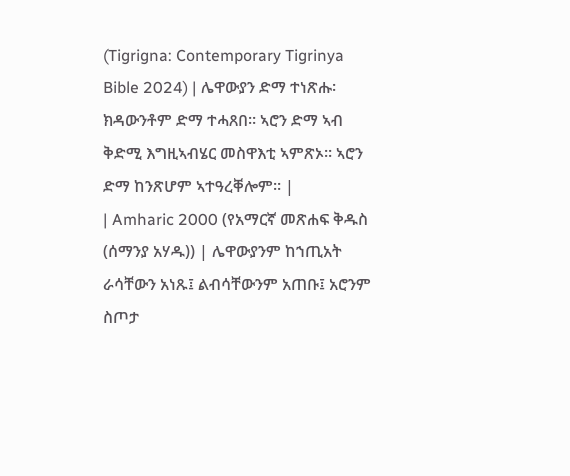(Tigrigna: Contemporary Tigrinya Bible 2024) | ሌዋውያን ድማ ተነጽሑ፡ ክዳውንቶም ድማ ተሓጸበ። ኣሮን ድማ ኣብ ቅድሚ እግዚኣብሄር መስዋእቲ ኣምጽኦ። ኣሮን ድማ ከንጽሆም ኣተዓረቐሎም። |
| Amharic 2000 (የአማርኛ መጽሐፍ ቅዱስ (ሰማንያ አሃዱ)) | ሌዋውያንም ከኀጢአት ራሳቸውን አነጹ፤ ልብሳቸውንም አጠቡ፤ አሮንም ስጦታ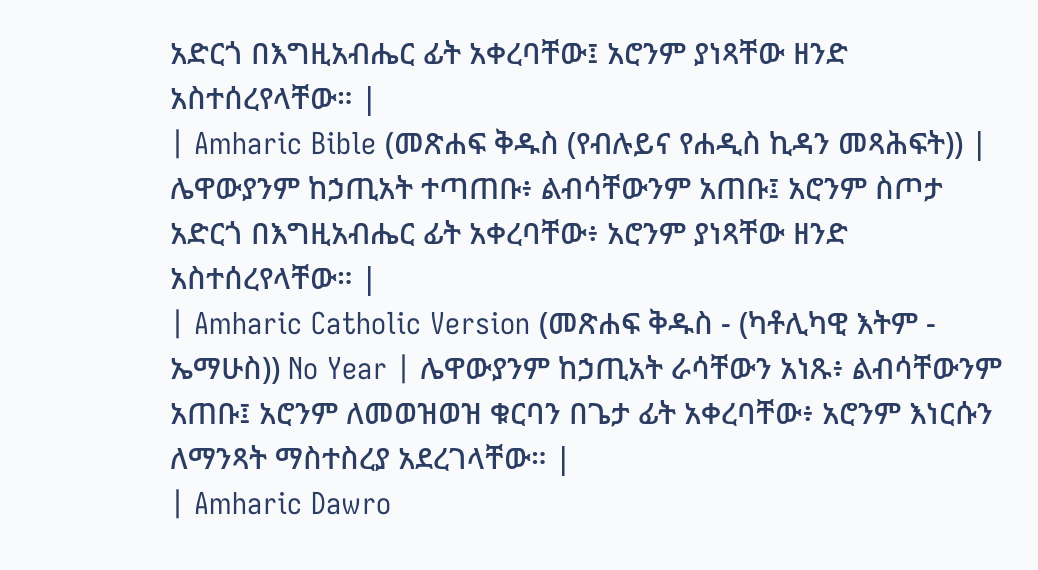አድርጎ በእግዚአብሔር ፊት አቀረባቸው፤ አሮንም ያነጻቸው ዘንድ አስተሰረየላቸው። |
| Amharic Bible (መጽሐፍ ቅዱስ (የብሉይና የሐዲስ ኪዳን መጻሕፍት)) | ሌዋውያንም ከኃጢአት ተጣጠቡ፥ ልብሳቸውንም አጠቡ፤ አሮንም ስጦታ አድርጎ በእግዚአብሔር ፊት አቀረባቸው፥ አሮንም ያነጻቸው ዘንድ አስተሰረየላቸው። |
| Amharic Catholic Version (መጽሐፍ ቅዱስ - (ካቶሊካዊ እትም - ኤማሁስ)) No Year | ሌዋውያንም ከኃጢአት ራሳቸውን አነጹ፥ ልብሳቸውንም አጠቡ፤ አሮንም ለመወዝወዝ ቁርባን በጌታ ፊት አቀረባቸው፥ አሮንም እነርሱን ለማንጻት ማስተስረያ አደረገላቸው። |
| Amharic Dawro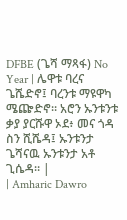DFBE (ጌሻ ማጻፋ) No Year | ሌዋቱ ባረና ጌሼድኖ፤ ባረንቱ ማዩዋካ ሜጬድኖ። አሮን ኡንቱንቱ ቃያ ያርሹዋ ኦደ፥ መና ጎዳ ስን ሺሼዳ፤ ኡንቱንታ ጌሻናዉ ኡንቱንታ አቶ ጊሴዳ። |
| Amharic Dawro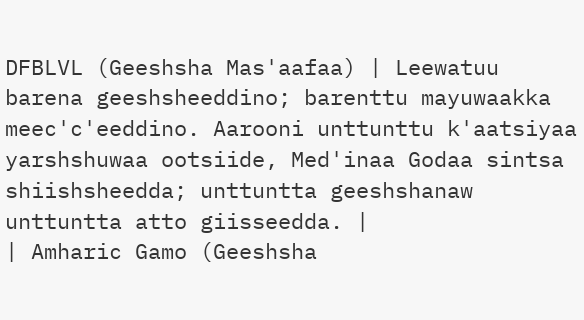DFBLVL (Geeshsha Mas'aafaa) | Leewatuu barena geeshsheeddino; barenttu mayuwaakka meec'c'eeddino. Aarooni unttunttu k'aatsiyaa yarshshuwaa ootsiide, Med'inaa Godaa sintsa shiishsheedda; unttuntta geeshshanaw unttuntta atto giisseedda. |
| Amharic Gamo (Geeshsha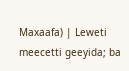Maxaafa) | Leweti meecetti geeyida; ba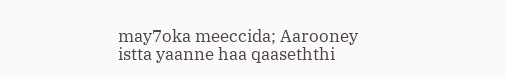may7oka meeccida; Aarooney istta yaanne haa qaaseththi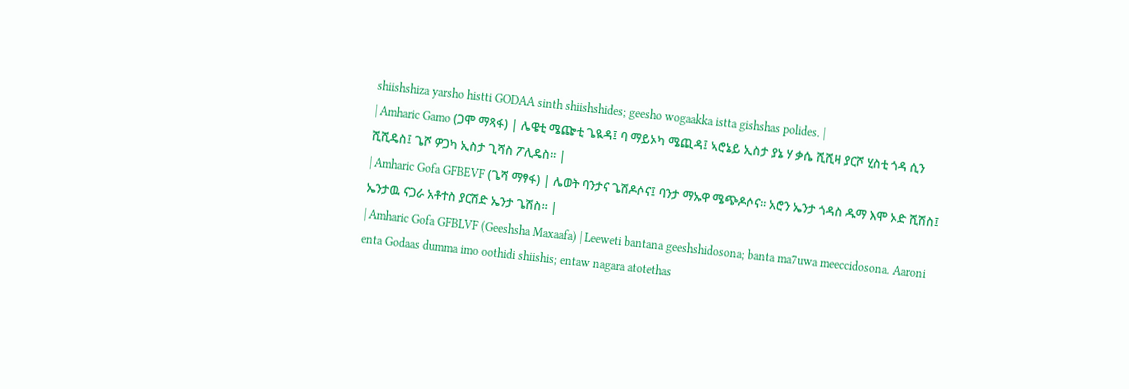shiishshiza yarsho histti GODAA sinth shiishshides; geesho wogaakka istta gishshas polides. |
| Amharic Gamo (ጋሞ ማጻፋ) | ሌዌቲ ሜጬቲ ጌዪዳ፤ ባ ማይኦካ ሜጪዳ፤ ኣሮኔይ ኢስታ ያኔ ሃ ቃሴ ሺሺዛ ያርሾ ሂስቲ ጎዳ ሲን ሺሺዴስ፤ ጌሾ ዎጋካ ኢስታ ጊሻስ ፖሊዴስ። |
| Amharic Gofa GFBEVF (ጌሻ ማፃፋ) | ሌወት ባንታና ጌሽዶሶና፤ ባንታ ማኡዋ ሜጭዶሶና። አሮን ኤንታ ጎዳስ ዱማ እሞ ኦድ ሺሽስ፤ ኤንታዉ ናጋራ አቶተስ ያርሽድ ኤንታ ጌሽስ። |
| Amharic Gofa GFBLVF (Geeshsha Maxaafa) | Leeweti bantana geeshshidosona; banta ma7uwa meeccidosona. Aaroni enta Godaas dumma imo oothidi shiishis; entaw nagara atotethas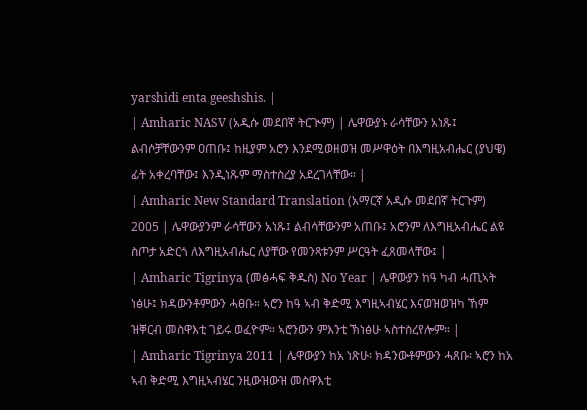yarshidi enta geeshshis. |
| Amharic NASV (አዲሱ መደበኛ ትርጒም) | ሌዋውያኑ ራሳቸውን አነጹ፤ ልብሶቻቸውንም ዐጠቡ፤ ከዚያም አሮን እንደሚወዘወዝ መሥዋዕት በእግዚአብሔር (ያህዌ) ፊት አቀረባቸው፤ እንዲነጹም ማስተስረያ አደረገላቸው። |
| Amharic New Standard Translation (አማርኛ አዲሱ መደበኛ ትርጉም) 2005 | ሌዋውያንም ራሳቸውን አነጹ፤ ልብሳቸውንም አጠቡ፤ አሮንም ለእግዚአብሔር ልዩ ስጦታ አድርጎ ለእግዚአብሔር ለያቸው የመንጻቱንም ሥርዓት ፈጸመላቸው፤ |
| Amharic Tigrinya (መፅሓፍ ቅዱስ) No Year | ሌዋውያን ከዓ ካብ ሓጢኣት ነፅሁ፤ ክዳውንቶምውን ሓፀቡ። ኣሮን ከዓ ኣብ ቅድሚ እግዚኣብሄር እናወዝወዝካ ኸም ዝቐርብ መስዋእቲ ገይሩ ወፈዮም። ኣሮንውን ምእንቲ ኽነፅሁ ኣስተስረየሎም። |
| Amharic Tigrinya 2011 | ሌዋውያን ከአ ነጽሁ፡ ክዳንውቶምውን ሓጸቡ፡ ኣሮን ከአ ኣብ ቅድሚ እግዚኣብሄር ንዚውዝውዝ መስዋእቲ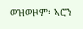ወዝወዞም፡ ኣሮን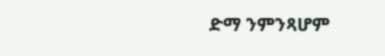ድማ ንምንጻሆም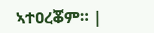ኣተዐረቖም። |